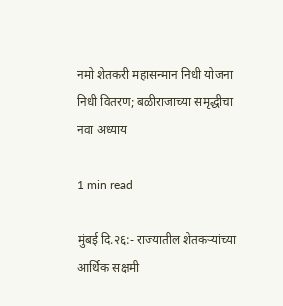नमो शेतकरी महासन्मान निधी योजना निधी वितरण; बळीराजाच्या समृद्धीचा नवा अध्याय

1 min read

मुंबई दि.२६:- राज्यातील शेतकऱ्यांच्या आर्थिक सक्षमी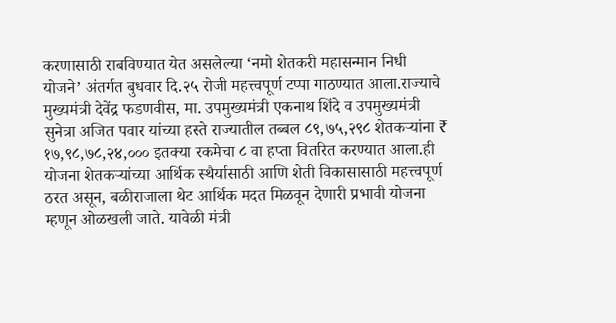करणासाठी राबविण्यात येत असलेल्या ‘नमो शेतकरी महासन्मान निधी योजने’ अंतर्गत बुधवार दि.२५ रोजी महत्त्वपूर्ण टप्पा गाठण्यात आला.राज्याचे मुख्यमंत्री देवेंद्र फडणवीस, मा. उपमुख्यमंत्री एकनाथ शिंदे व उपमुख्यमंत्री सुनेत्रा अजित पवार यांच्या हस्ते राज्यातील तब्बल ८९,७५,२९८ शेतकऱ्यांना ₹ १७,९८,७८,२४,००० इतक्या रकमेचा ८ वा हप्ता वितरित करण्यात आला.ही योजना शेतकऱ्यांच्या आर्थिक स्थैर्यासाठी आणि शेती विकासासाठी महत्त्वपूर्ण ठरत असून, बळीराजाला थेट आर्थिक मदत मिळवून देणारी प्रभावी योजना म्हणून ओळखली जाते. यावेळी मंत्री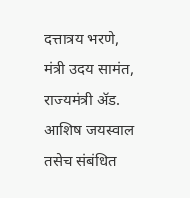दत्तात्रय भरणे, मंत्री उदय सामंत, राज्यमंत्री ॲड. आशिष जयस्वाल तसेच संबंधित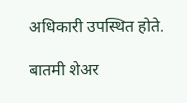अधिकारी उपस्थित होते.

बातमी शेअर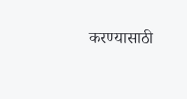करण्यासाठी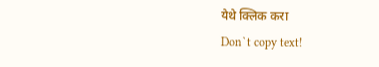येथे क्लिक करा
Don`t copy text!